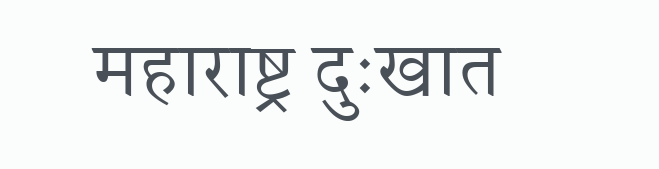महाराष्ट्र दुःखात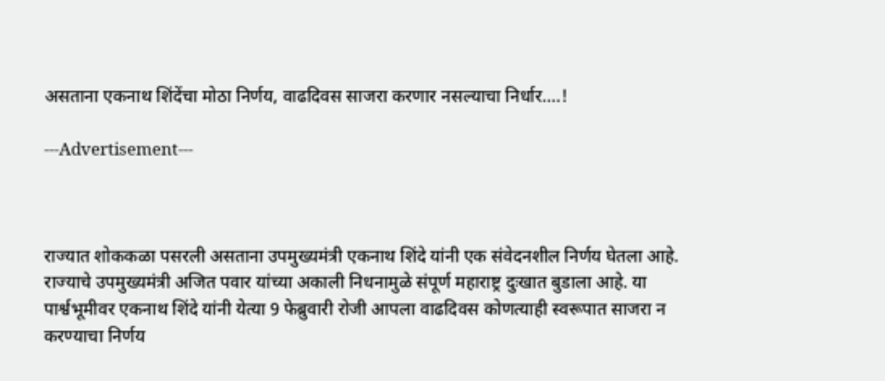असताना एकनाथ शिंदेंचा मोठा निर्णय, वाढदिवस साजरा करणार नसल्याचा निर्धार….!

---Advertisement---



राज्यात शोककळा पसरली असताना उपमुख्यमंत्री एकनाथ शिंदे यांनी एक संवेदनशील निर्णय घेतला आहे. राज्याचे उपमुख्यमंत्री अजित पवार यांच्या अकाली निधनामुळे संपूर्ण महाराष्ट्र दुःखात बुडाला आहे. या पार्श्वभूमीवर एकनाथ शिंदे यांनी येत्या 9 फेब्रुवारी रोजी आपला वाढदिवस कोणत्याही स्वरूपात साजरा न करण्याचा निर्णय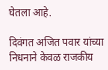घेतला आहे.

दिवंगत अजित पवार यांच्या निधनाने केवळ राजकीय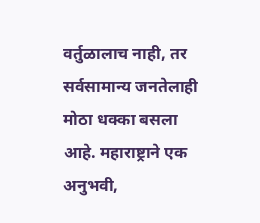वर्तुळालाच नाही, तर सर्वसामान्य जनतेलाही मोठा धक्का बसला आहे. महाराष्ट्राने एक अनुभवी,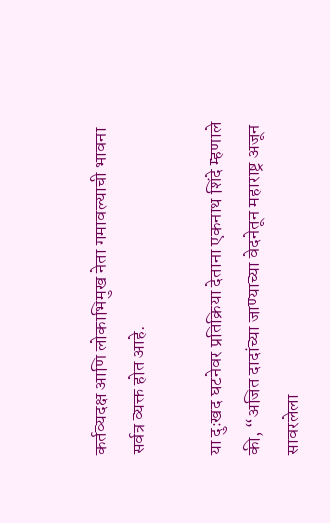कर्तव्यदक्ष आणि लोकाभिमुख नेता गमावल्याची भावना सर्वत्र व्यक्त होत आहे.

या दुःखद घटनेवर प्रतिक्रिया देताना एकनाथ शिंदे म्हणाले की, “अजित दादांच्या जाण्याच्या वेदनेतून महाराष्ट्र अजून सावरलेला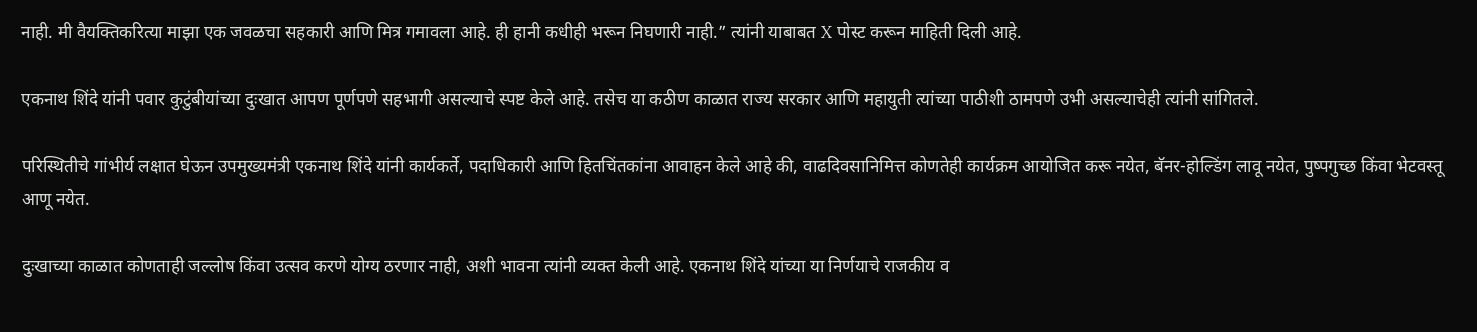नाही. मी वैयक्तिकरित्या माझा एक जवळचा सहकारी आणि मित्र गमावला आहे. ही हानी कधीही भरून निघणारी नाही.” त्यांनी याबाबत X पोस्ट करून माहिती दिली आहे.

एकनाथ शिंदे यांनी पवार कुटुंबीयांच्या दुःखात आपण पूर्णपणे सहभागी असल्याचे स्पष्ट केले आहे. तसेच या कठीण काळात राज्य सरकार आणि महायुती त्यांच्या पाठीशी ठामपणे उभी असल्याचेही त्यांनी सांगितले.

परिस्थितीचे गांभीर्य लक्षात घेऊन उपमुख्यमंत्री एकनाथ शिंदे यांनी कार्यकर्ते, पदाधिकारी आणि हितचिंतकांना आवाहन केले आहे की, वाढदिवसानिमित्त कोणतेही कार्यक्रम आयोजित करू नयेत, बॅनर-होल्डिंग लावू नयेत, पुष्पगुच्छ किंवा भेटवस्तू आणू नयेत.

दुःखाच्या काळात कोणताही जल्लोष किंवा उत्सव करणे योग्य ठरणार नाही, अशी भावना त्यांनी व्यक्त केली आहे. एकनाथ शिंदे यांच्या या निर्णयाचे राजकीय व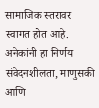सामाजिक स्तरावर स्वागत होत आहे. अनेकांनी हा निर्णय संवेदनशीलता, माणुसकी आणि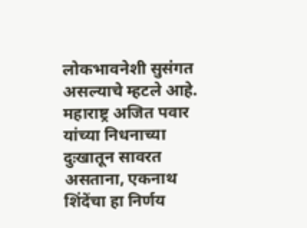लोकभावनेशी सुसंगत असल्याचे म्हटले आहे. महाराष्ट्र अजित पवार यांच्या निधनाच्या दुःखातून सावरत असताना, एकनाथ शिंदेंचा हा निर्णय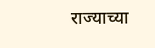राज्याच्या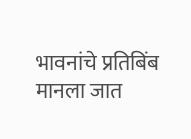भावनांचे प्रतिबिंब मानला जात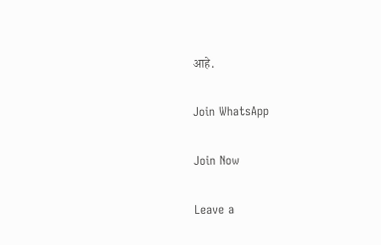आहे.

Join WhatsApp

Join Now

Leave a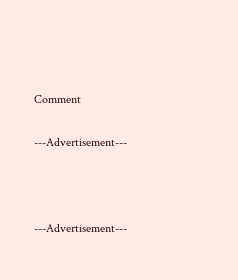Comment

---Advertisement---



---Advertisement---